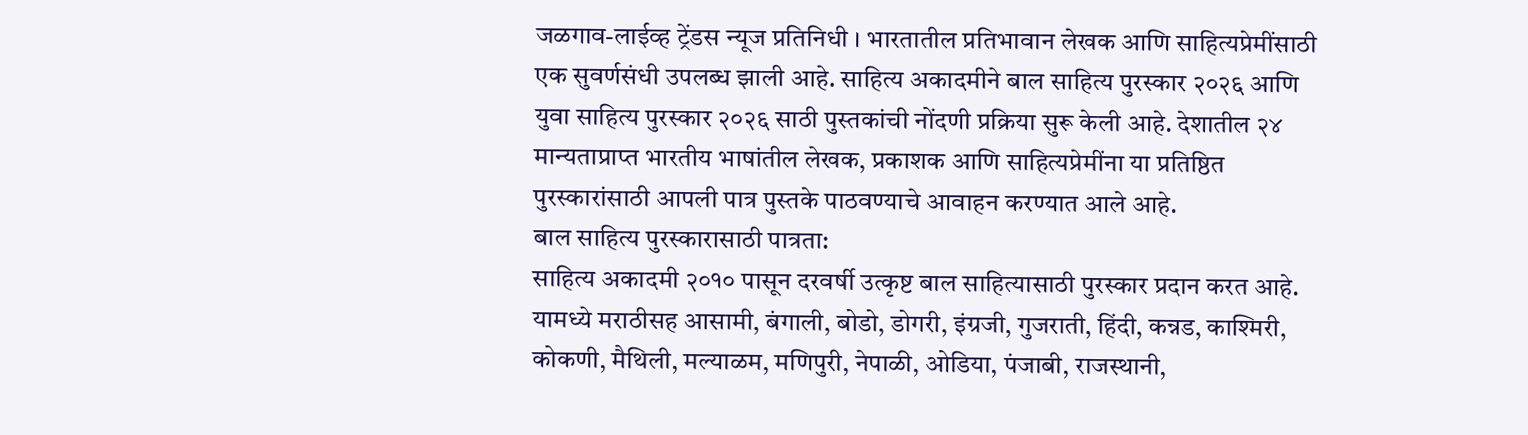जळगाव-लाईव्ह ट्रेंडस न्यूज प्रतिनिधी । भारतातील प्रतिभावान लेखक आणि साहित्यप्रेमींसाठी एक सुवर्णसंधी उपलब्ध झाली आहे. साहित्य अकादमीने बाल साहित्य पुरस्कार २०२६ आणि युवा साहित्य पुरस्कार २०२६ साठी पुस्तकांची नोंदणी प्रक्रिया सुरू केली आहे. देशातील २४ मान्यताप्राप्त भारतीय भाषांतील लेखक, प्रकाशक आणि साहित्यप्रेमींना या प्रतिष्ठित पुरस्कारांसाठी आपली पात्र पुस्तके पाठवण्याचे आवाहन करण्यात आले आहे.
बाल साहित्य पुरस्कारासाठी पात्रता:
साहित्य अकादमी २०१० पासून दरवर्षी उत्कृष्ट बाल साहित्यासाठी पुरस्कार प्रदान करत आहे. यामध्ये मराठीसह आसामी, बंगाली, बोडो, डोगरी, इंग्रजी, गुजराती, हिंदी, कन्नड, काश्मिरी, कोकणी, मैथिली, मल्याळम, मणिपुरी, नेपाळी, ओडिया, पंजाबी, राजस्थानी,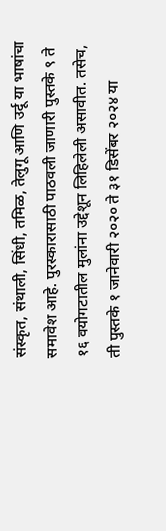संस्कृत, संथाली, सिंधी, तमिळ, तेलुगू आणि उर्दू या भाषांचा समावेश आहे. पुरस्कारासाठी पाठवली जाणारी पुस्तके ९ ते १६ वयोगटातील मुलांना उद्देशून लिहिलेली असावीत. तसेच, ती पुस्तके १ जानेवारी २०२० ते ३१ डिसेंबर २०२४ या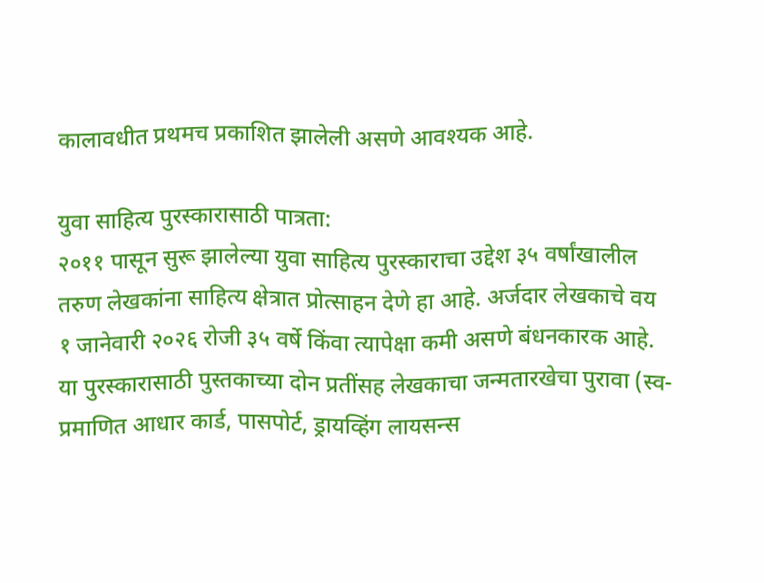कालावधीत प्रथमच प्रकाशित झालेली असणे आवश्यक आहे.

युवा साहित्य पुरस्कारासाठी पात्रता:
२०११ पासून सुरू झालेल्या युवा साहित्य पुरस्काराचा उद्देश ३५ वर्षांखालील तरुण लेखकांना साहित्य क्षेत्रात प्रोत्साहन देणे हा आहे. अर्जदार लेखकाचे वय १ जानेवारी २०२६ रोजी ३५ वर्षे किंवा त्यापेक्षा कमी असणे बंधनकारक आहे. या पुरस्कारासाठी पुस्तकाच्या दोन प्रतींसह लेखकाचा जन्मतारखेचा पुरावा (स्व-प्रमाणित आधार कार्ड, पासपोर्ट, ड्रायव्हिंग लायसन्स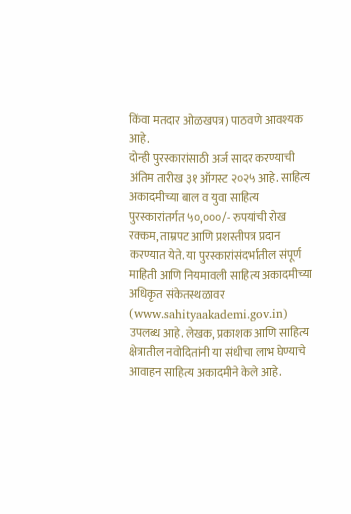किंवा मतदार ओळखपत्र) पाठवणे आवश्यक आहे.
दोन्ही पुरस्कारांसाठी अर्ज सादर करण्याची अंतिम तारीख ३१ ऑगस्ट २०२५ आहे. साहित्य अकादमीच्या बाल व युवा साहित्य पुरस्कारांतर्गत ५०,०००/- रुपयांची रोख रक्कम, ताम्रपट आणि प्रशस्तीपत्र प्रदान करण्यात येते. या पुरस्कारांसंदर्भातील संपूर्ण माहिती आणि नियमावली साहित्य अकादमीच्या अधिकृत संकेतस्थळावर (www.sahityaakademi.gov.in) उपलब्ध आहे. लेखक, प्रकाशक आणि साहित्य क्षेत्रातील नवोदितांनी या संधीचा लाभ घेण्याचे आवाहन साहित्य अकादमीने केले आहे.